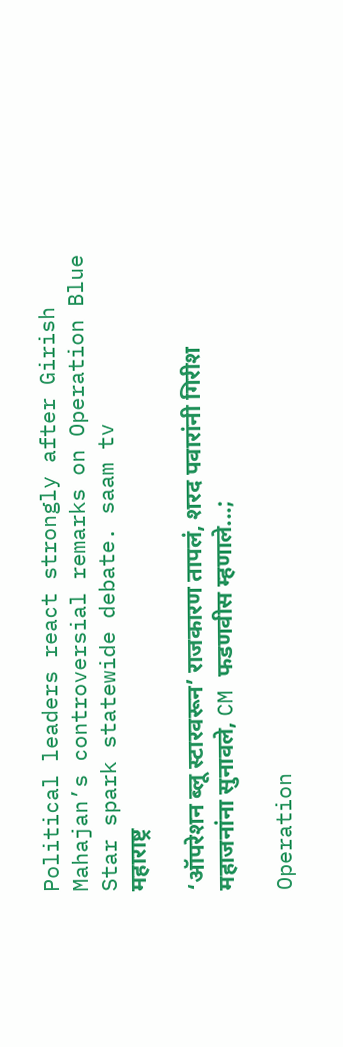Political leaders react strongly after Girish Mahajan’s controversial remarks on Operation Blue Star spark statewide debate. saam tv
महाराष्ट्र

‘ऑपरेशन ब्लू स्टारवरून’ राजकारण तापलं, शरद पवारांनी गिरीश महाजनांना सुनावले, CM फडणवीस म्हणाले...;

Operation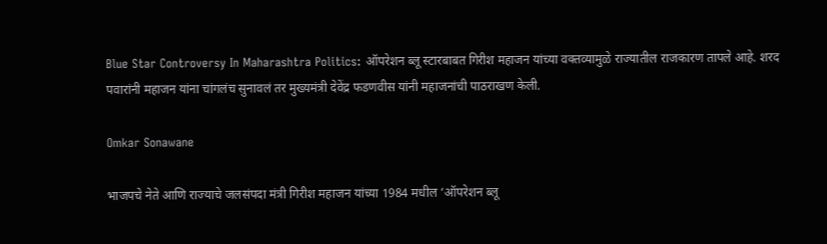Blue Star Controversy In Maharashtra Politics: ऑपरेशन ब्लू स्टारबाबत गिरीश महाजन यांच्या वक्तव्यामुळे राज्यातील राजकारण तापले आहे. शरद पवारांनी महाजन यांना चांगलंच सुनावलं तर मुख्यमंत्री देवेंद्र फडणवीस यांनी महाजनांची पाठराखण केली.

Omkar Sonawane

भाजपचे नेते आणि राज्याचे जलसंपदा मंत्री गिरीश महाजन यांच्या 1984 मधील ‘ऑपरेशन ब्लू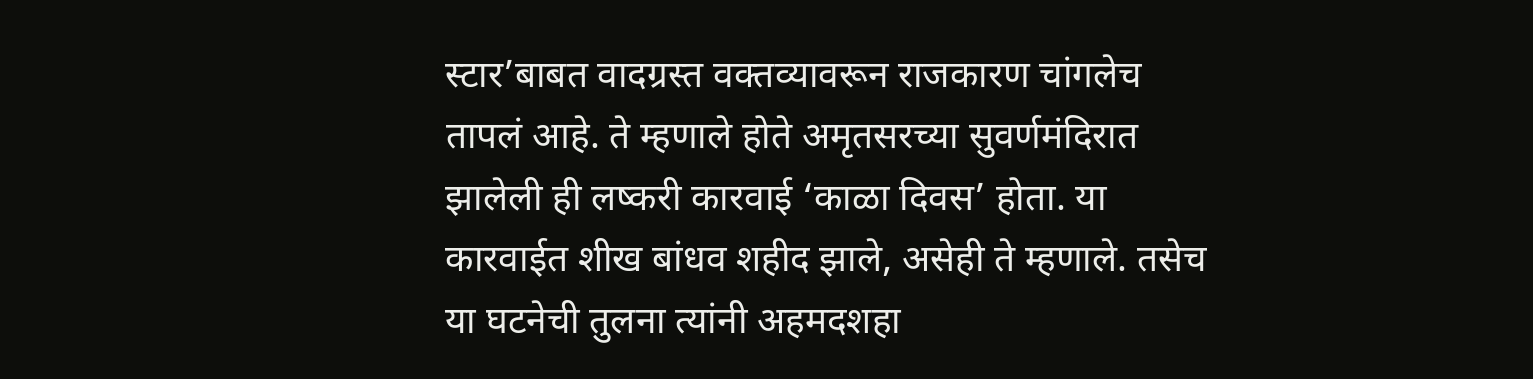स्टार’बाबत वादग्रस्त वक्तव्यावरून राजकारण चांगलेच तापलं आहे. ते म्हणाले होते अमृतसरच्या सुवर्णमंदिरात झालेली ही लष्करी कारवाई ‘काळा दिवस’ होता. या कारवाईत शीख बांधव शहीद झाले, असेही ते म्हणाले. तसेच या घटनेची तुलना त्यांनी अहमदशहा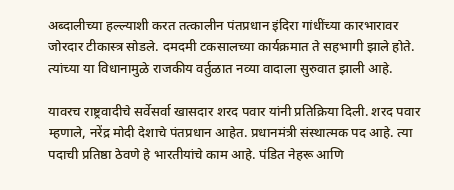अब्दालीच्या हल्ल्याशी करत तत्कालीन पंतप्रधान इंदिरा गांधींच्या कारभारावर जोरदार टीकास्त्र सोडले. दमदमी टकसालच्या कार्यक्रमात ते सहभागी झाले होते. त्यांच्या या विधानामुळे राजकीय वर्तुळात नव्या वादाला सुरुवात झाली आहे.

यावरच राष्ट्रवादीचे सर्वेसर्वा खासदार शरद पवार यांनी प्रतिक्रिया दिली. शरद पवार म्हणाले, नरेंद्र मोदी देशाचे पंतप्रधान आहेत. प्रधानमंत्री संस्थात्मक पद आहे. त्या पदाची प्रतिष्ठा ठेवणे हे भारतीयांचे काम आहे. पंडित नेहरू आणि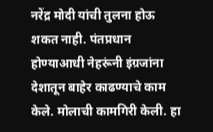नरेंद्र मोदी यांची तुलना होऊ शकत नाही. पंतप्रधान होण्याआधी नेहरूंनी इंग्रजांना देशातून बाहेर काढण्याचे काम केले. मोलाची कामगिरी केली. हा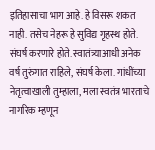इतिहासाचा भाग आहे. हे विसरू शकत नाही. तसेच नेहरू हे सुविद्य गृहस्थ होते. संघर्ष करणारे होते. स्वातंत्र्याआधी अनेक वर्ष तुरुंगात राहिले, संघर्ष केला. गांधींच्या नेतृत्वाखाली तुम्हाला, मला स्वतंत्र भारताचे नागरिक म्हणून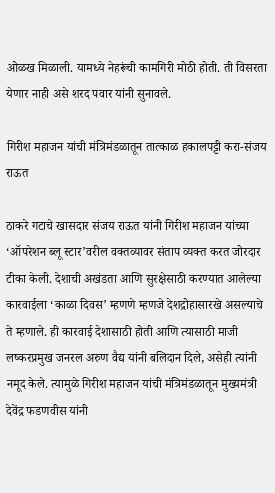ओळख मिळाली. यामध्ये नेहरूंची कामगिरी मोठी होती. ती विसरता येणार नाही असे शरद पवार यांनी सुनावले.

गिरीश महाजन यांची मंत्रिमंडळातून तात्काळ हकालपट्टी करा-संजय राऊत

ठाकरे गटाचे खासदार संजय राऊत यांनी गिरीश महाजन यांच्या ‘ऑपरेशन ब्लू स्टार’वरील वक्तव्यावर संताप व्यक्त करत जोरदार टीका केली. देशाची अखंडता आणि सुरक्षेसाठी करण्यात आलेल्या कारवाईला ‘काळा दिवस’ म्हणणे म्हणजे देशद्रोहासारखे असल्याचे ते म्हणाले. ही कारवाई देशासाठी होती आणि त्यासाठी माजी लष्करप्रमुख जनरल अरुण वैद्य यांनी बलिदान दिले, असेही त्यांनी नमूद केले. त्यामुळे गिरीश महाजन यांची मंत्रिमंडळातून मुख्यमंत्री देवेंद्र फडणवीस यांनी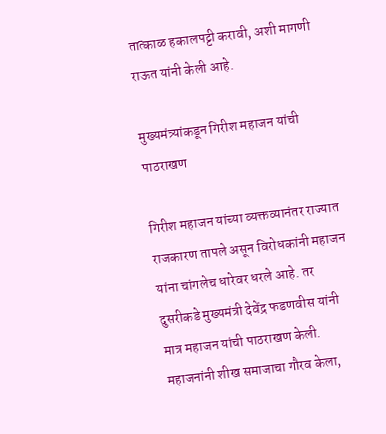तात्काळ हकालपट्टी करावी, अशी मागणी राऊत यांनी केली आहे.

मुख्यमंत्र्यांकडून गिरीश महाजन यांची पाठराखण

गिरीश महाजन यांच्या व्यक्तव्यानंतर राज्यात राजकारण तापले असून विरोधकांनी महाजन यांना चांगलेच धारेवर धरले आहे. तर दुसरीकडे मुख्यमंत्री देवेंद्र फडणवीस यांनी मात्र महाजन यांची पाठराखण केली. महाजनांनी शीख समाजाचा गौरव केला,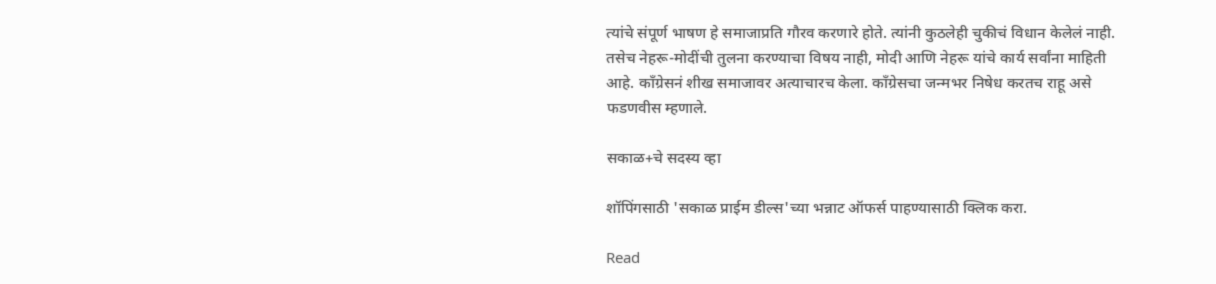त्यांचे संपूर्ण भाषण हे समाजाप्रति गौरव करणारे होते. त्यांनी कुठलेही चुकीचं विधान केलेलं नाही. तसेच नेहरू-मोदींची तुलना करण्याचा विषय नाही, मोदी आणि नेहरू यांचे कार्य सर्वांना माहिती आहे. काँग्रेसनं शीख समाजावर अत्याचारच केला. काँग्रेसचा जन्मभर निषेध करतच राहू असे फडणवीस म्हणाले.

सकाळ+चे सदस्य व्हा

शॉपिंगसाठी 'सकाळ प्राईम डील्स'च्या भन्नाट ऑफर्स पाहण्यासाठी क्लिक करा.

Read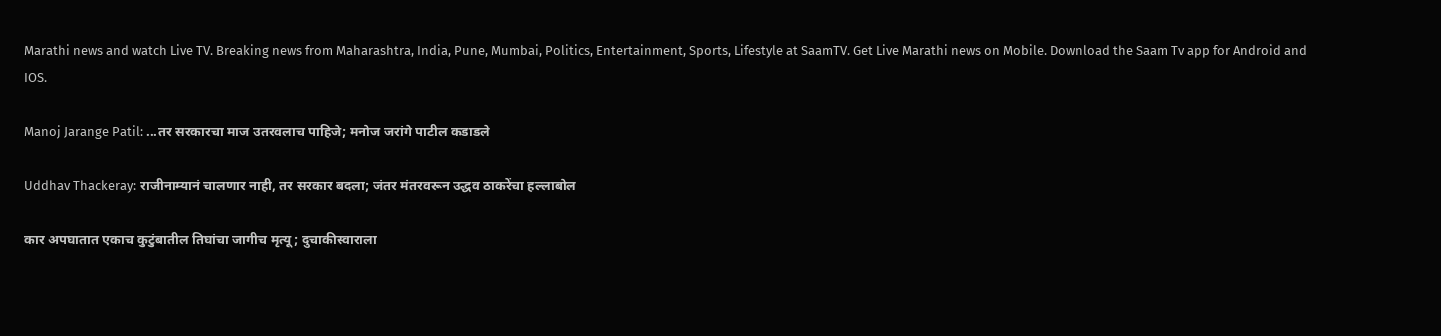Marathi news and watch Live TV. Breaking news from Maharashtra, India, Pune, Mumbai, Politics, Entertainment, Sports, Lifestyle at SaamTV. Get Live Marathi news on Mobile. Download the Saam Tv app for Android and IOS.

Manoj Jarange Patil: ...तर सरकारचा माज उतरवलाच पाहिजे; मनोज जरांगे पाटील कडाडले

Uddhav Thackeray: राजीनाम्यानं चालणार नाही, तर सरकार बदला; जंतर मंतरवरून उद्धव ठाकरेंचा हल्लाबोल

कार अपघातात एकाच कुटुंबातील तिघांचा जागीच मृत्यू; दुचाकीस्वाराला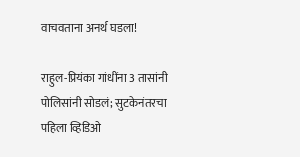वाचवताना अनर्थ घडला!

राहुल-प्रियंका गांधींना 3 तासांनी पोलिसांनी सोडलं; सुटकेनंतरचा पहिला व्हिडिओ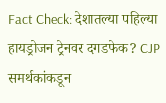Fact Check: देशातल्या पहिल्या हायड्रोजन ट्रेनवर दगडफेक? CJP समर्थकांकडून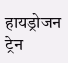हायड्रोजन ट्रेन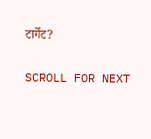टार्गेट?

SCROLL FOR NEXT